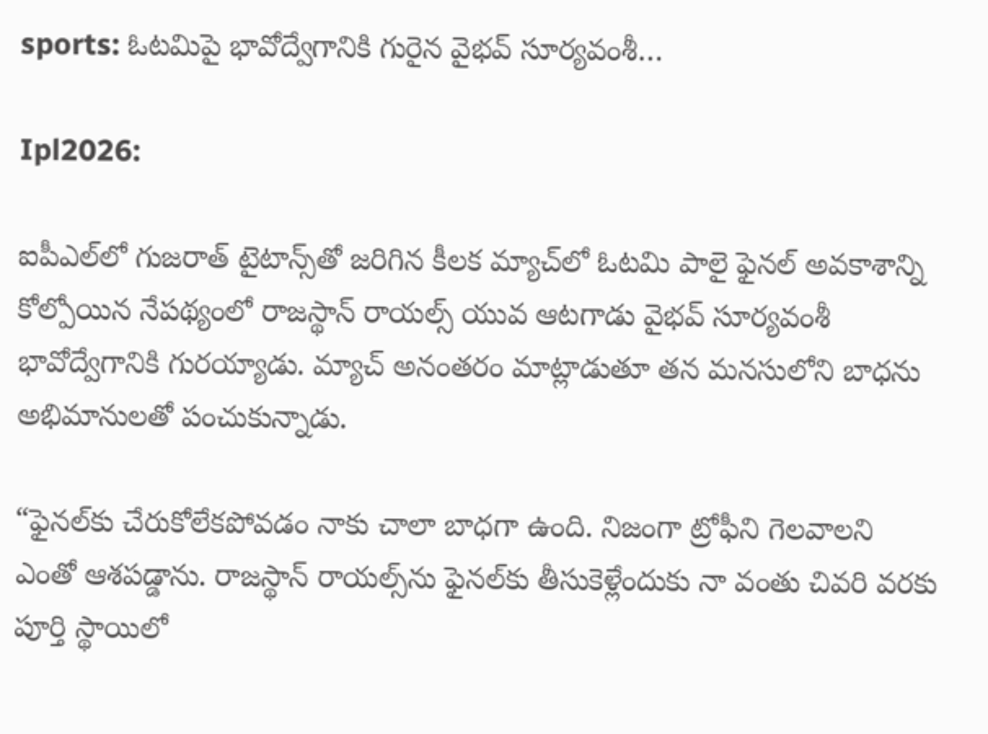sports: ఓటమిపై భావోద్వేగానికి గురైన వైభవ్ సూర్యవంశీ…

Ipl2026:

ఐపీఎల్‌లో గుజరాత్ టైటాన్స్‌తో జరిగిన కీలక మ్యాచ్‌లో ఓటమి పాలై ఫైనల్ అవకాశాన్ని కోల్పోయిన నేపథ్యంలో రాజస్థాన్ రాయల్స్ యువ ఆటగాడు వైభవ్ సూర్యవంశీ భావోద్వేగానికి గురయ్యాడు. మ్యాచ్ అనంతరం మాట్లాడుతూ తన మనసులోని బాధను అభిమానులతో పంచుకున్నాడు.

“ఫైనల్‌కు చేరుకోలేకపోవడం నాకు చాలా బాధగా ఉంది. నిజంగా ట్రోఫీని గెలవాలని ఎంతో ఆశపడ్డాను. రాజస్థాన్ రాయల్స్‌ను ఫైనల్‌కు తీసుకెళ్లేందుకు నా వంతు చివరి వరకు పూర్తి స్థాయిలో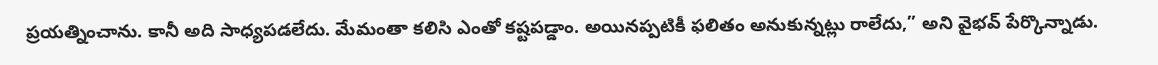ప్రయత్నించాను. కానీ అది సాధ్యపడలేదు. మేమంతా కలిసి ఎంతో కష్టపడ్డాం. అయినప్పటికీ ఫలితం అనుకున్నట్లు రాలేదు,” అని వైభవ్ పేర్కొన్నాడు.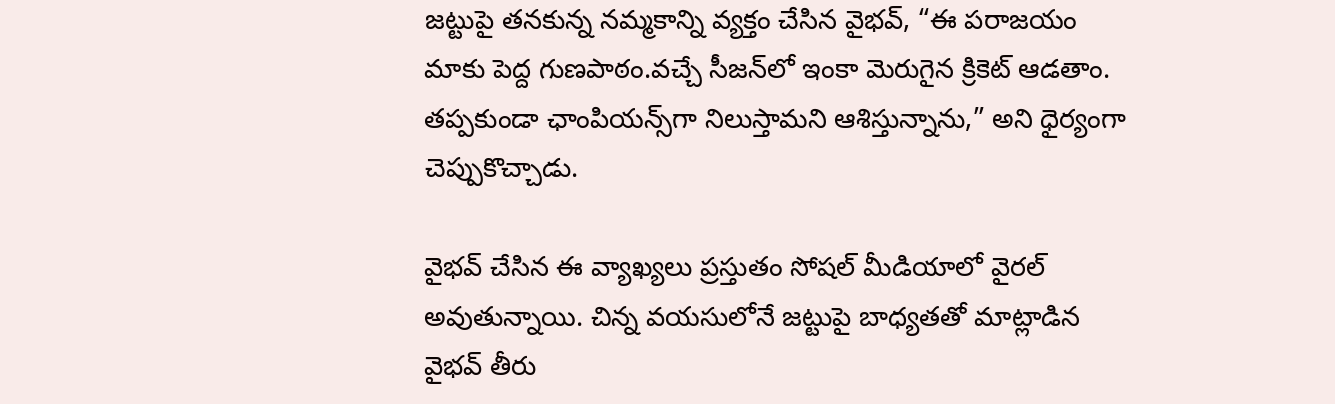జట్టుపై తనకున్న నమ్మకాన్ని వ్యక్తం చేసిన వైభవ్, “ఈ పరాజయం మాకు పెద్ద గుణపాఠం.వచ్చే సీజన్‌లో ఇంకా మెరుగైన క్రికెట్ ఆడతాం. తప్పకుండా ఛాంపియన్స్‌గా నిలుస్తామని ఆశిస్తున్నాను,” అని ధైర్యంగా చెప్పుకొచ్చాడు.

వైభవ్ చేసిన ఈ వ్యాఖ్యలు ప్రస్తుతం సోషల్ మీడియాలో వైరల్ అవుతున్నాయి. చిన్న వయసులోనే జట్టుపై బాధ్యతతో మాట్లాడిన వైభవ్ తీరు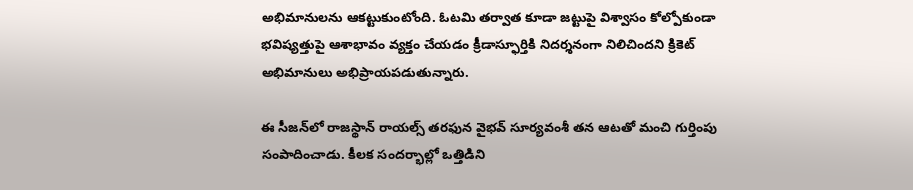అభిమానులను ఆకట్టుకుంటోంది. ఓటమి తర్వాత కూడా జట్టుపై విశ్వాసం కోల్పోకుండా భవిష్యత్తుపై ఆశాభావం వ్యక్తం చేయడం క్రీడాస్ఫూర్తికి నిదర్శనంగా నిలిచిందని క్రికెట్ అభిమానులు అభిప్రాయపడుతున్నారు.

ఈ సీజన్‌లో రాజస్థాన్ రాయల్స్ తరఫున వైభవ్ సూర్యవంశీ తన ఆటతో మంచి గుర్తింపు సంపాదించాడు. కీలక సందర్భాల్లో ఒత్తిడిని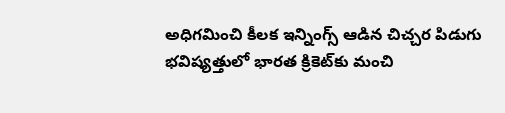అధిగమించి కీలక ఇన్నింగ్స్ ఆడిన చిచ్చర పిడుగు భవిష్యత్తులో భారత క్రికెట్‌కు మంచి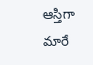ఆస్తిగా మారే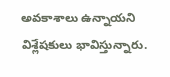అవకాశాలు ఉన్నాయని విశ్లేషకులు భావిస్తున్నారు.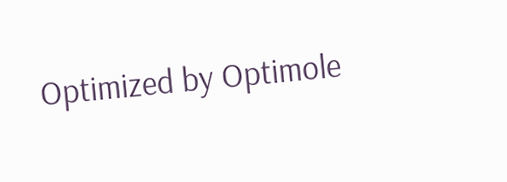Optimized by Optimole